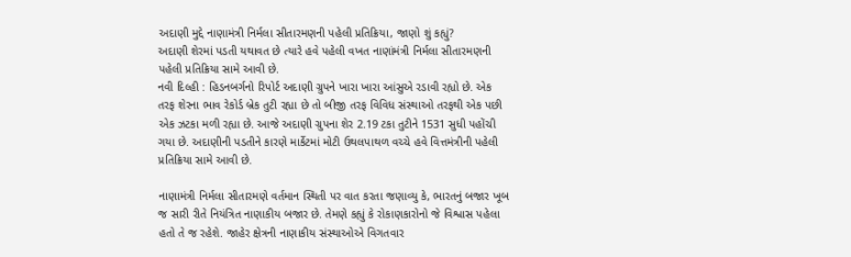અદાણી મુદ્દે નાણામંત્રી નિર્મલા સીતારમણની પહેલી પ્રતિક્રિયા, જાણો શું કહ્યું?
અદાણી શેરમાં પડતી યથાવત છે ત્યારે હવે પહેલી વખત નાણાંમંત્રી નિર્મલા સીતારમણની પહેલી પ્રતિક્રિયા સામે આવી છે.
નવી દિલ્હી : હિડનબર્ગનો રિપોર્ટ અદાણી ગ્રુપને ખારા ખારા આંસુએ રડાવી રહ્યો છે. એક તરફ શેરના ભાવ રેકોર્ડ બ્રેક તુટી રહ્યા છે તો બીજી તરફ વિવિધ સંસ્થાઓ તરફથી એક પછી એક ઝટકા મળી રહ્યા છે. આજે અદાણી ગ્રુપના શેર 2.19 ટકા તુટીને 1531 સુધી પહોંચી ગયા છે. અદાણીની પડતીને કારણે માર્કેટમાં મોટી ઉથલપાથળ વચ્ચે હવે વિત્તમંત્રીની પહેલી પ્રતિક્રિયા સામે આવી છે.

નાણામંત્રી નિર્મલા સીતારમણે વર્તમાન સ્થિતી પર વાત કરતા જણાવ્યુ કે, ભારતનું બજાર ખૂબ જ સારી રીતે નિયંત્રિત નાણાકીય બજાર છે. તેમણે કહ્યું કે રોકાણકારોનો જે વિશ્વાસ પહેલા હતો તે જ રહેશે. જાહેર ક્ષેત્રની નાણાકીય સંસ્થાઓએ વિગતવાર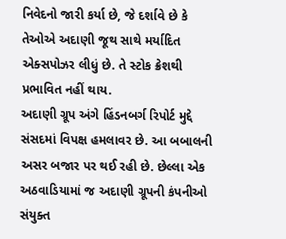નિવેદનો જારી કર્યા છે, જે દર્શાવે છે કે તેઓએ અદાણી જૂથ સાથે મર્યાદિત એક્સપોઝર લીધું છે. તે સ્ટોક ક્રેશથી પ્રભાવિત નહીં થાય.
અદાણી ગ્રૂપ અંગે હિંડનબર્ગ રિપોર્ટ મુદ્દે સંસદમાં વિપક્ષ હમલાવર છે. આ બબાલની અસર બજાર પર થઈ રહી છે. છેલ્લા એક અઠવાડિયામાં જ અદાણી ગ્રૂપની કંપનીઓ સંયુક્ત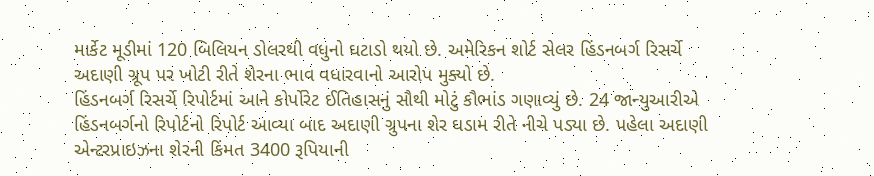માર્કેટ મૂડીમાં 120 બિલિયન ડોલરથી વધુનો ઘટાડો થયો છે. અમેરિકન શોર્ટ સેલર હિંડનબર્ગ રિસર્ચે અદાણી ગ્રૂપ પર ખોટી રીતે શેરના ભાવ વધારવાનો આરોપ મુક્યો છે.
હિંડનબર્ગ રિસર્ચે રિપોર્ટમાં આને કોર્પોરેટ ઈતિહાસનું સૌથી મોટું કૌભાંડ ગણાવ્યું છે. 24 જાન્યુઆરીએ હિંડનબર્ગનો રિપોર્ટનો રિપોર્ટ આવ્યા બાદ અદાણી ગ્રુપના શેર ઘડામ રીતે નીચે પડ્યા છે. પહેલા અદાણી એન્ટરપ્રાઇઝના શેરની કિંમત 3400 રૂપિયાની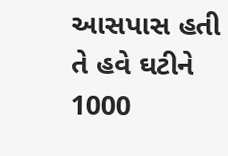આસપાસ હતી તે હવે ઘટીને 1000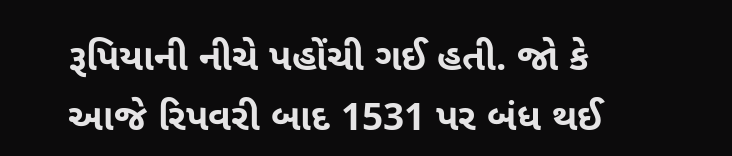રૂપિયાની નીચે પહોંચી ગઈ હતી. જો કે આજે રિપવરી બાદ 1531 પર બંધ થઈ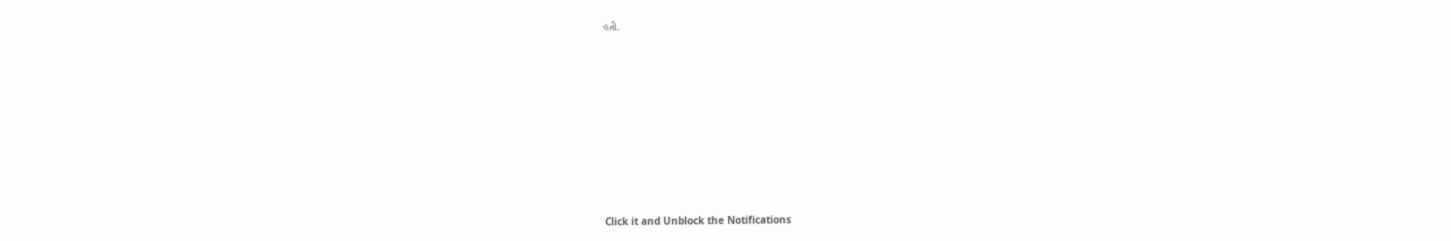હતી.












Click it and Unblock the Notifications